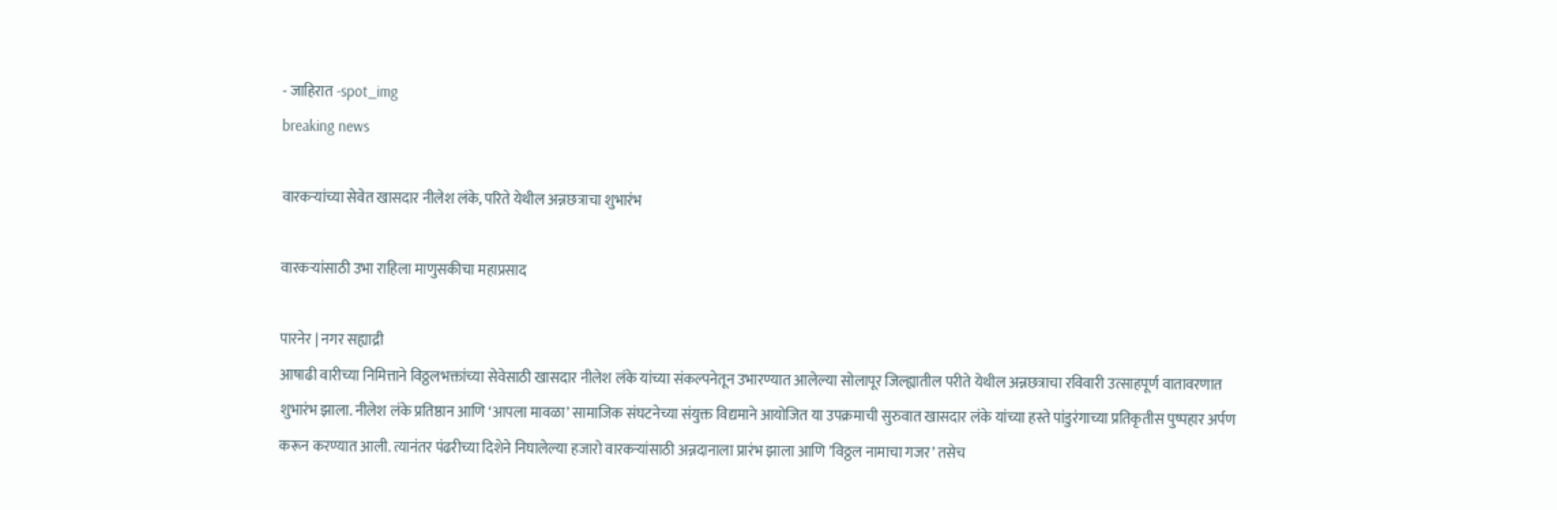- जाहिरात -spot_img
breaking news

वारकऱ्यांच्या सेवेत खासदार नीलेश लंके, परिते येथील अन्नछत्राचा शुभारंभ

वारकऱ्यांसाठी उभा राहिला माणुसकीचा महाप्रसाद

पारनेर | नगर सह्याद्री
आषाढी वारीच्या निमित्ताने विठ्ठलभक्तांच्या सेवेसाठी खासदार नीलेश लंके यांच्या संकल्पनेतून उभारण्यात आलेल्या सोलापूर जिल्ह्यातील परीते येथील अन्नछत्राचा रविवारी उत्साहपूर्ण वातावरणात शुभारंभ झाला. नीलेश लंके प्रतिष्ठान आणि ‌‘आपला मावळा‌’ सामाजिक संघटनेच्या संयुक्त विद्यमाने आयोजित या उपक्रमाची सुरुवात खासदार लंके यांच्या हस्ते पांडुरंगाच्या प्रतिकृतीस पुष्पहार अर्पण करून करण्यात आली. त्यानंतर पंढरीच्या दिशेने निघालेल्या हजारो वारकऱ्यांसाठी अन्नदानाला प्रारंभ झाला आणि ‌’विठ्ठल नामाचा गजर‌’ तसेच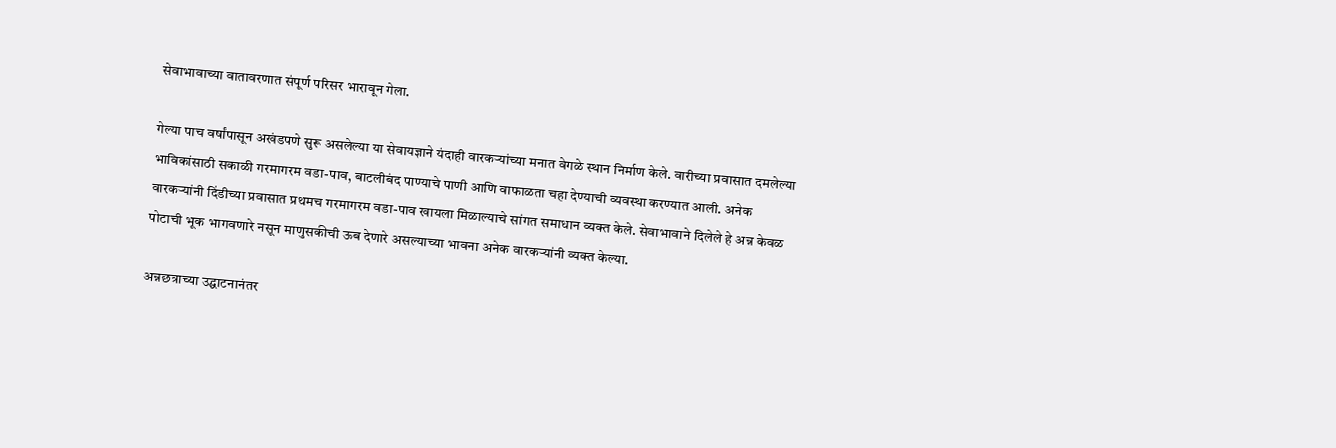सेवाभावाच्या वातावरणात संपूर्ण परिसर भारावून गेला.

गेल्या पाच वर्षांपासून अखंडपणे सुरू असलेल्या या सेवायज्ञाने यंदाही वारकऱ्यांच्या मनात वेगळे स्थान निर्माण केले. वारीच्या प्रवासात दमलेल्या भाविकांसाठी सकाळी गरमागरम वडा-पाव, बाटलीबंद पाण्याचे पाणी आणि वाफाळता चहा देण्याची व्यवस्था करण्यात आली. अनेक वारकऱ्यांनी दिंडीच्या प्रवासात प्रथमच गरमागरम वडा-पाव खायला मिळाल्याचे सांगत समाधान व्यक्त केले. सेवाभावाने दिलेले हे अन्न केवळ पोटाची भूक भागवणारे नसून माणुसकीची ऊब देणारे असल्याच्या भावना अनेक वारकऱ्यांनी व्यक्त केल्या.

अन्नछत्राच्या उद्घाटनानंतर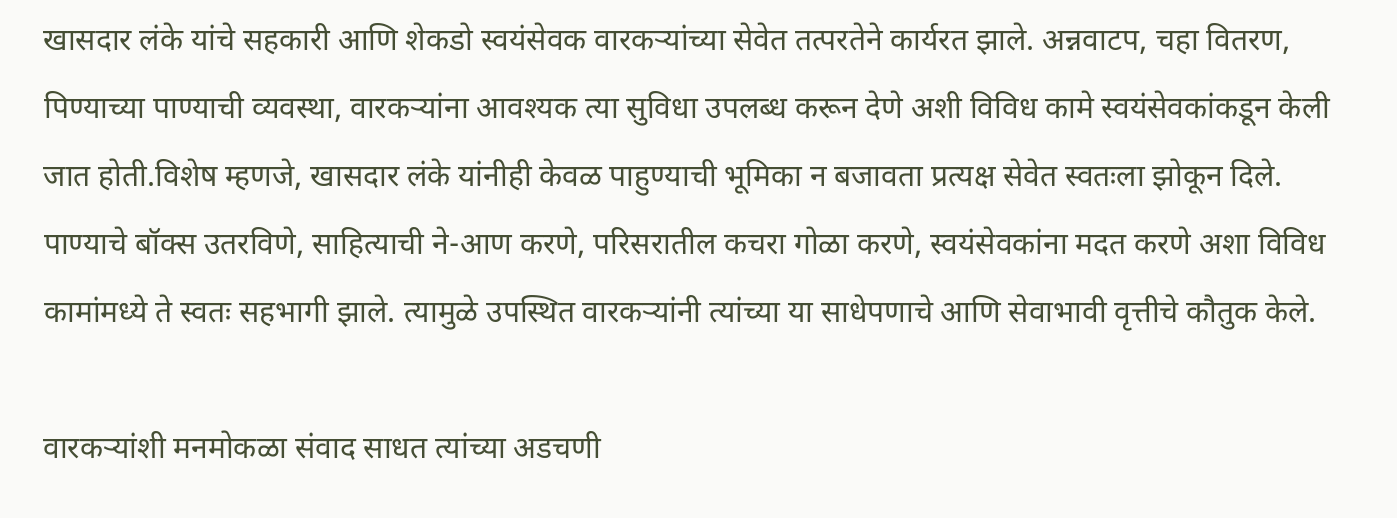खासदार लंके यांचे सहकारी आणि शेकडो स्वयंसेवक वारकऱ्यांच्या सेवेत तत्परतेने कार्यरत झाले. अन्नवाटप, चहा वितरण, पिण्याच्या पाण्याची व्यवस्था, वारकऱ्यांना आवश्यक त्या सुविधा उपलब्ध करून देणे अशी विविध कामे स्वयंसेवकांकडून केली जात होती.विशेष म्हणजे, खासदार लंके यांनीही केवळ पाहुण्याची भूमिका न बजावता प्रत्यक्ष सेवेत स्वतःला झोकून दिले. पाण्याचे बॉक्स उतरविणे, साहित्याची ने-आण करणे, परिसरातील कचरा गोळा करणे, स्वयंसेवकांना मदत करणे अशा विविध कामांमध्ये ते स्वतः सहभागी झाले. त्यामुळे उपस्थित वारकऱ्यांनी त्यांच्या या साधेपणाचे आणि सेवाभावी वृत्तीचे कौतुक केले.

वारकऱ्यांशी मनमोकळा संवाद साधत त्यांच्या अडचणी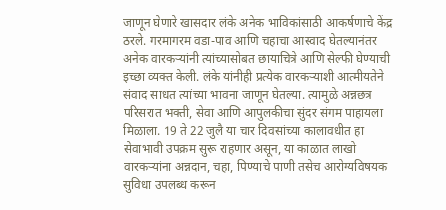जाणून घेणारे खासदार लंके अनेक भाविकांसाठी आकर्षणाचे केंद्र ठरले. गरमागरम वडा-पाव आणि चहाचा आस्वाद घेतल्यानंतर अनेक वारकऱ्यांनी त्यांच्यासोबत छायाचित्रे आणि सेल्फी घेण्याची इच्छा व्यक्त केली. लंके यांनीही प्रत्येक वारकऱ्याशी आत्मीयतेने संवाद साधत त्यांच्या भावना जाणून घेतल्या. त्यामुळे अन्नछत्र परिसरात भक्ती, सेवा आणि आपुलकीचा सुंदर संगम पाहायला मिळाला. 19 ते 22 जुलै या चार दिवसांच्या कालावधीत हा सेवाभावी उपक्रम सुरू राहणार असून, या काळात लाखो वारकऱ्यांना अन्नदान, चहा, पिण्याचे पाणी तसेच आरोग्यविषयक सुविधा उपलब्ध करून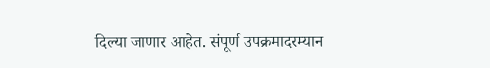दिल्या जाणार आहेत. संपूर्ण उपक्रमादरम्यान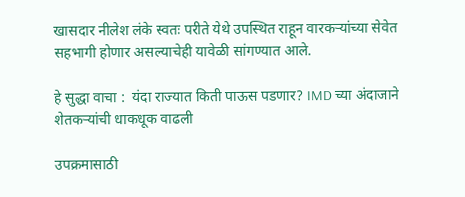खासदार नीलेश लंके स्वतः परीते येथे उपस्थित राहून वारकऱ्यांच्या सेवेत सहभागी होणार असल्याचेही यावेळी सांगण्यात आले.

हे सुद्धा वाचा :  यंदा राज्यात किती पाऊस पडणार? IMD च्या अंदाजाने शेतकऱ्यांची धाकधूक वाढली

उपक्रमासाठी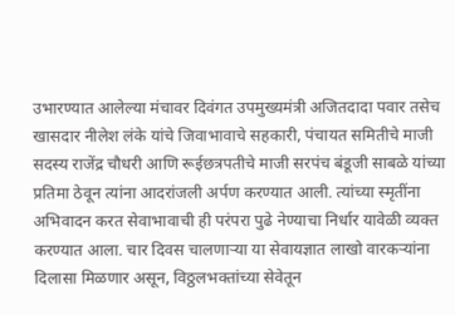उभारण्यात आलेल्या मंचावर दिवंगत उपमुख्यमंत्री अजितदादा पवार तसेच खासदार नीलेश लंके यांचे जिवाभावाचे सहकारी, पंचायत समितीचे माजी सदस्य राजेंद्र चौधरी आणि रूईछत्रपतीचे माजी सरपंच बंडूजी साबळे यांच्या प्रतिमा ठेवून त्यांना आदरांजली अर्पण करण्यात आली. त्यांच्या स्मृतींना अभिवादन करत सेवाभावाची ही परंपरा पुढे नेण्याचा निर्धार यावेळी व्यक्त करण्यात आला. चार दिवस चालणाऱ्या या सेवायज्ञात लाखो वारकऱ्यांना दिलासा मिळणार असून, विठ्ठलभक्तांच्या सेवेतून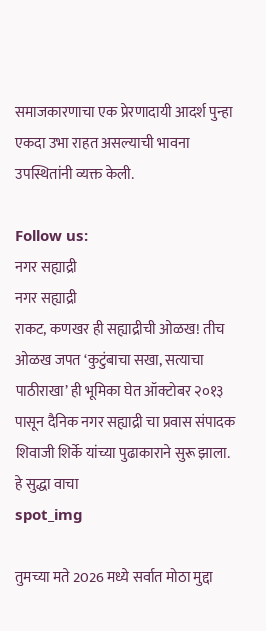समाजकारणाचा एक प्रेरणादायी आदर्श पुन्हा एकदा उभा राहत असल्याची भावना उपस्थितांनी व्यक्त केली.

Follow us:
नगर सह्याद्री
नगर सह्याद्री
राकट, कणखर ही सह्याद्रीची ओळख! तीच ओळख जपत ‘कुटुंबाचा सखा, सत्याचा पाठीराखा’ ही भूमिका घेत ऑक्टोबर २०१३ पासून दैनिक नगर सह्याद्री चा प्रवास संपादक शिवाजी शिर्के यांच्या पुढाकाराने सुरू झाला.
हे सुद्धा वाचा
spot_img

तुमच्या मते 2026 मध्ये सर्वात मोठा मुद्दा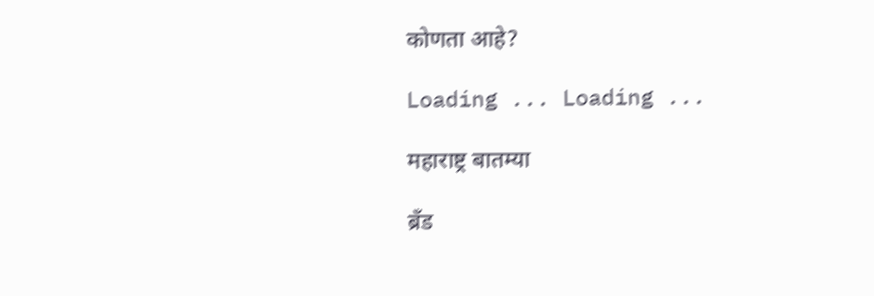कोणता आहे?

Loading ... Loading ...

महाराष्ट्र बातम्या

ब्रँड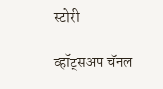स्टोरी

व्हॉट्सअप चॅनल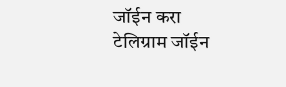जॉईन करा
टेलिग्राम जॉईन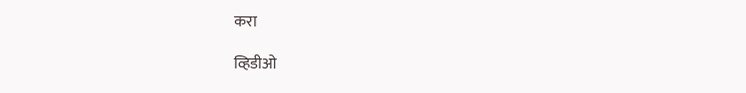करा

व्हिडीओ